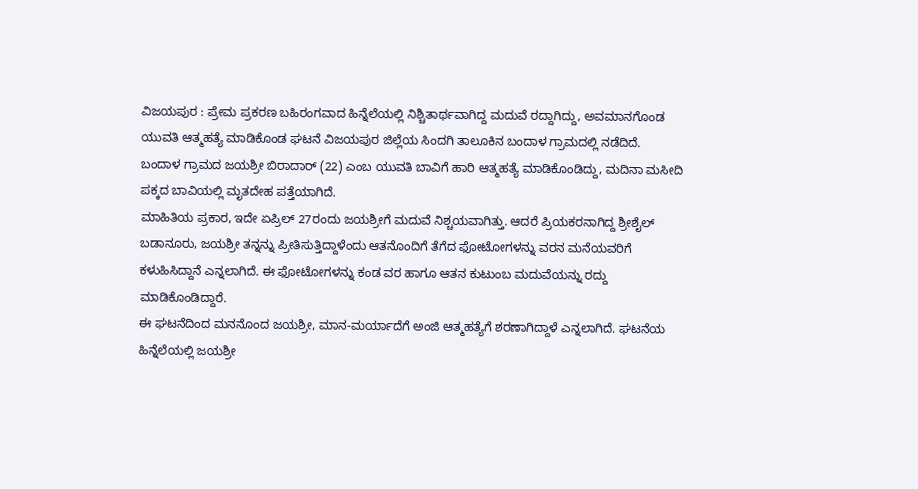ವಿಜಯಪುರ : ಪ್ರೇಮ ಪ್ರಕರಣ ಬಹಿರಂಗವಾದ ಹಿನ್ನೆಲೆಯಲ್ಲಿ ನಿಶ್ಚಿತಾರ್ಥವಾಗಿದ್ದ ಮದುವೆ ರದ್ದಾಗಿದ್ದು, ಅವಮಾನಗೊಂಡ ಯುವತಿ ಆತ್ಮಹತ್ಯೆ ಮಾಡಿಕೊಂಡ ಘಟನೆ ವಿಜಯಪುರ ಜಿಲ್ಲೆಯ ಸಿಂದಗಿ ತಾಲೂಕಿನ ಬಂದಾಳ ಗ್ರಾಮದಲ್ಲಿ ನಡೆದಿದೆ.
ಬಂದಾಳ ಗ್ರಾಮದ ಜಯಶ್ರೀ ಬಿರಾದಾರ್ (22) ಎಂಬ ಯುವತಿ ಬಾವಿಗೆ ಹಾರಿ ಆತ್ಮಹತ್ಯೆ ಮಾಡಿಕೊಂಡಿದ್ದು, ಮದಿನಾ ಮಸೀದಿ ಪಕ್ಕದ ಬಾವಿಯಲ್ಲಿ ಮೃತದೇಹ ಪತ್ತೆಯಾಗಿದೆ.
ಮಾಹಿತಿಯ ಪ್ರಕಾರ, ಇದೇ ಏಪ್ರಿಲ್ 27ರಂದು ಜಯಶ್ರೀಗೆ ಮದುವೆ ನಿಶ್ಚಯವಾಗಿತ್ತು. ಆದರೆ ಪ್ರಿಯಕರನಾಗಿದ್ದ ಶ್ರೀಶೈಲ್ ಬಡಾನೂರು, ಜಯಶ್ರೀ ತನ್ನನ್ನು ಪ್ರೀತಿಸುತ್ತಿದ್ದಾಳೆಂದು ಆತನೊಂದಿಗೆ ತೆಗೆದ ಫೋಟೋಗಳನ್ನು ವರನ ಮನೆಯವರಿಗೆ ಕಳುಹಿಸಿದ್ದಾನೆ ಎನ್ನಲಾಗಿದೆ. ಈ ಫೋಟೋಗಳನ್ನು ಕಂಡ ವರ ಹಾಗೂ ಆತನ ಕುಟುಂಬ ಮದುವೆಯನ್ನು ರದ್ದು ಮಾಡಿಕೊಂಡಿದ್ದಾರೆ.
ಈ ಘಟನೆದಿಂದ ಮನನೊಂದ ಜಯಶ್ರೀ, ಮಾನ-ಮರ್ಯಾದೆಗೆ ಅಂಜಿ ಆತ್ಮಹತ್ಯೆಗೆ ಶರಣಾಗಿದ್ದಾಳೆ ಎನ್ನಲಾಗಿದೆ. ಘಟನೆಯ ಹಿನ್ನೆಲೆಯಲ್ಲಿ ಜಯಶ್ರೀ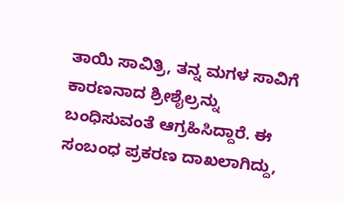ತಾಯಿ ಸಾವಿತ್ರಿ, ತನ್ನ ಮಗಳ ಸಾವಿಗೆ ಕಾರಣನಾದ ಶ್ರೀಶೈಲ್ರನ್ನು ಬಂಧಿಸುವಂತೆ ಆಗ್ರಹಿಸಿದ್ದಾರೆ. ಈ ಸಂಬಂಧ ಪ್ರಕರಣ ದಾಖಲಾಗಿದ್ದು,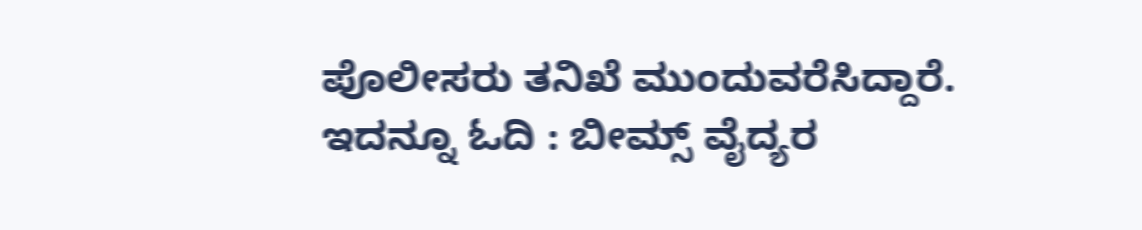ಪೊಲೀಸರು ತನಿಖೆ ಮುಂದುವರೆಸಿದ್ದಾರೆ.
ಇದನ್ನೂ ಓದಿ : ಬೀಮ್ಸ್ ವೈದ್ಯರ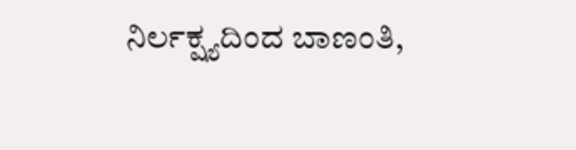ನಿರ್ಲಕ್ಷ್ಯದಿಂದ ಬಾಣಂತಿ,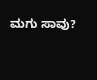ಮಗು ಸಾವು?